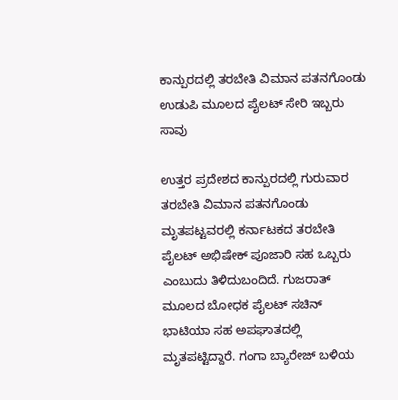ಕಾನ್ಪುರದಲ್ಲಿ ತರಬೇತಿ ವಿಮಾನ ಪತನಗೊಂಡು ಉಡುಪಿ ಮೂಲದ ಪೈಲಟ್ ಸೇರಿ ಇಬ್ಬರು ಸಾವು

ಉತ್ತರ ಪ್ರದೇಶದ ಕಾನ್ಪುರದಲ್ಲಿ ಗುರುವಾರ ತರಬೇತಿ ವಿಮಾನ ಪತನಗೊಂಡು ಮೃತಪಟ್ಟವರಲ್ಲಿ ಕರ್ನಾಟಕದ ತರಬೇತಿ ಪೈಲಟ್ ಅಭಿಷೇಕ್ ಪೂಜಾರಿ ಸಹ ಒಬ್ಬರು ಎಂಬುದು ತಿಳಿದುಬಂದಿದೆ. ಗುಜರಾತ್ ಮೂಲದ ಬೋಧಕ ಪೈಲಟ್ ಸಚಿನ್ ಭಾಟಿಯಾ ಸಹ ಅಪಘಾತದಲ್ಲಿ ಮೃತಪಟ್ಟಿದ್ದಾರೆ. ಗಂಗಾ ಬ್ಯಾರೇಜ್ ಬಳಿಯ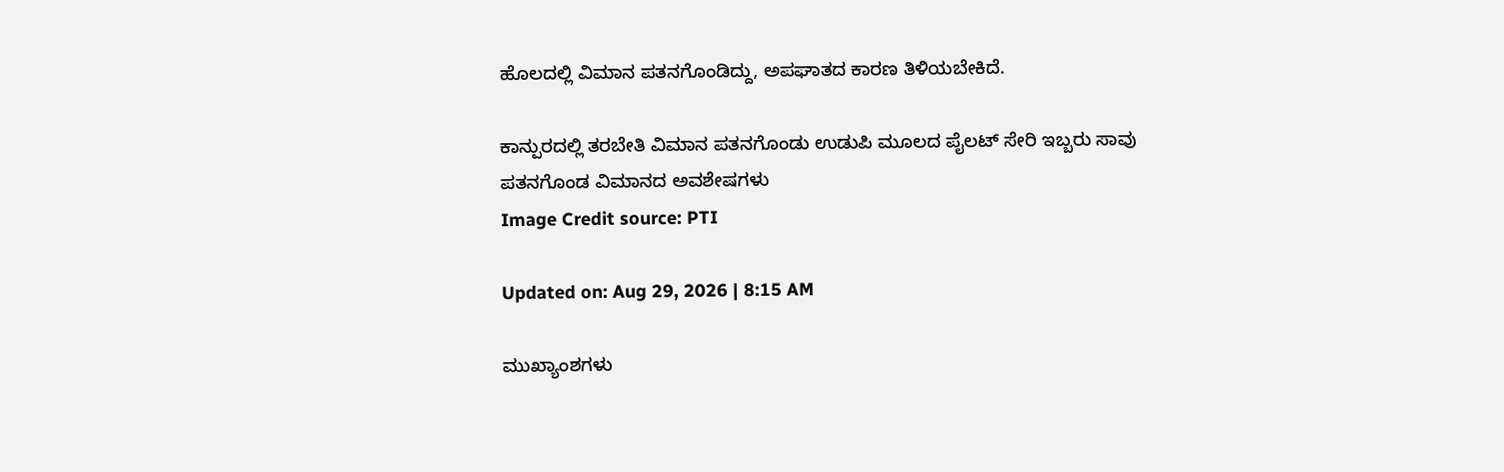ಹೊಲದಲ್ಲಿ ವಿಮಾನ ಪತನಗೊಂಡಿದ್ದು, ಅಪಘಾತದ ಕಾರಣ ತಿಳಿಯಬೇಕಿದೆ.

ಕಾನ್ಪುರದಲ್ಲಿ ತರಬೇತಿ ವಿಮಾನ ಪತನಗೊಂಡು ಉಡುಪಿ ಮೂಲದ ಪೈಲಟ್ ಸೇರಿ ಇಬ್ಬರು ಸಾವು
ಪತನಗೊಂಡ ವಿಮಾನದ ಅವಶೇಷಗಳು
Image Credit source: PTI

Updated on: Aug 29, 2026 | 8:15 AM

ಮುಖ್ಯಾಂಶಗಳು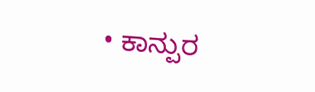• ಕಾನ್ಪುರ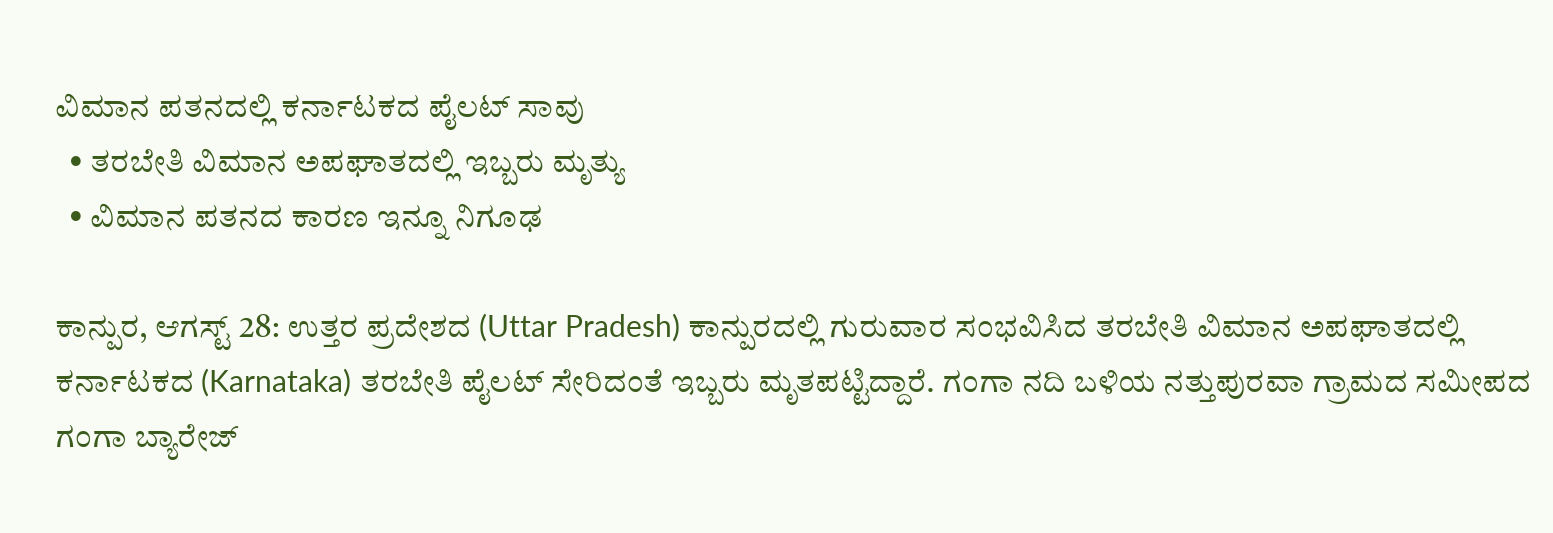ವಿಮಾನ ಪತನದಲ್ಲಿ ಕರ್ನಾಟಕದ ಪೈಲಟ್ ಸಾವು
  • ತರಬೇತಿ ವಿಮಾನ ಅಪಘಾತದಲ್ಲಿ ಇಬ್ಬರು ಮೃತ್ಯು
  • ವಿಮಾನ ಪತನದ ಕಾರಣ ಇನ್ನೂ ನಿಗೂಢ

ಕಾನ್ಪುರ, ಆಗಸ್ಟ್ 28: ಉತ್ತರ ಪ್ರದೇಶದ (Uttar Pradesh) ಕಾನ್ಪುರದಲ್ಲಿ ಗುರುವಾರ ಸಂಭವಿಸಿದ ತರಬೇತಿ ವಿಮಾನ ಅಪಘಾತದಲ್ಲಿ ಕರ್ನಾಟಕದ (Karnataka) ತರಬೇತಿ ಪೈಲಟ್ ಸೇರಿದಂತೆ ಇಬ್ಬರು ಮೃತಪಟ್ಟಿದ್ದಾರೆ. ಗಂಗಾ ನದಿ ಬಳಿಯ ನತ್ತುಪುರವಾ ಗ್ರಾಮದ ಸಮೀಪದ ಗಂಗಾ ಬ್ಯಾರೇಜ್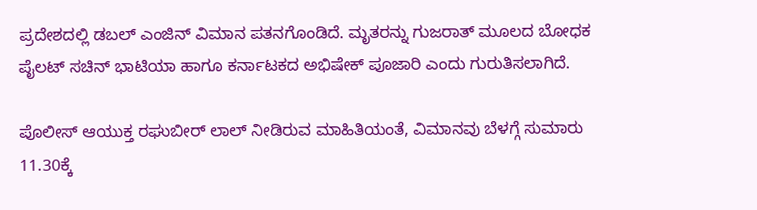ಪ್ರದೇಶದಲ್ಲಿ ಡಬಲ್ ಎಂಜಿನ್ ವಿಮಾನ ಪತನಗೊಂಡಿದೆ. ಮೃತರನ್ನು ಗುಜರಾತ್ ಮೂಲದ ಬೋಧಕ ಪೈಲಟ್ ಸಚಿನ್ ಭಾಟಿಯಾ ಹಾಗೂ ಕರ್ನಾಟಕದ ಅಭಿಷೇಕ್ ಪೂಜಾರಿ ಎಂದು ಗುರುತಿಸಲಾಗಿದೆ.

ಪೊಲೀಸ್ ಆಯುಕ್ತ ರಘುಬೀರ್ ಲಾಲ್ ನೀಡಿರುವ ಮಾಹಿತಿಯಂತೆ, ವಿಮಾನವು ಬೆಳಗ್ಗೆ ಸುಮಾರು 11.30ಕ್ಕೆ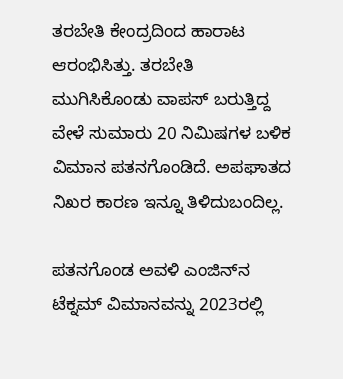ತರಬೇತಿ ಕೇಂದ್ರದಿಂದ ಹಾರಾಟ ಆರಂಭಿಸಿತ್ತು. ತರಬೇತಿ ಮುಗಿಸಿಕೊಂಡು ವಾಪಸ್ ಬರುತ್ತಿದ್ದ ವೇಳೆ ಸುಮಾರು 20 ನಿಮಿಷಗಳ ಬಳಿಕ ವಿಮಾನ ಪತನಗೊಂಡಿದೆ. ಅಪಘಾತದ ನಿಖರ ಕಾರಣ ಇನ್ನೂ ತಿಳಿದುಬಂದಿಲ್ಲ.

ಪತನಗೊಂಡ ಅವಳಿ ಎಂಜಿನ್‌ನ ಟೆಕ್ನಮ್ ವಿಮಾನವನ್ನು 2023ರಲ್ಲಿ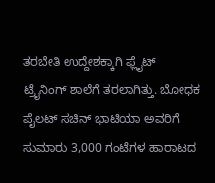ತರಬೇತಿ ಉದ್ದೇಶಕ್ಕಾಗಿ ಫ್ಲೈಟ್ ಟ್ರೈನಿಂಗ್ ಶಾಲೆಗೆ ತರಲಾಗಿತ್ತು. ಬೋಧಕ ಪೈಲಟ್ ಸಚಿನ್ ಭಾಟಿಯಾ ಅವರಿಗೆ ಸುಮಾರು 3,000 ಗಂಟೆಗಳ ಹಾರಾಟದ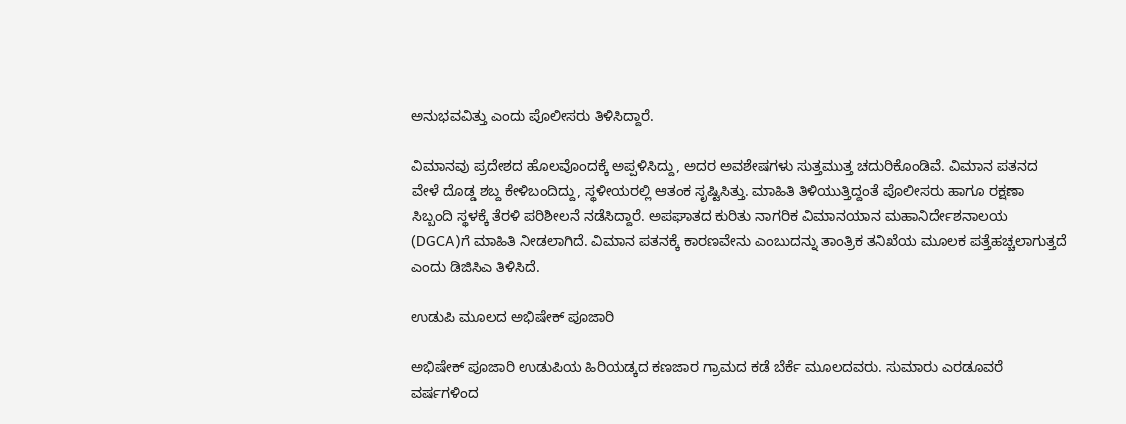ಅನುಭವವಿತ್ತು ಎಂದು ಪೊಲೀಸರು ತಿಳಿಸಿದ್ದಾರೆ.

ವಿಮಾನವು ಪ್ರದೇಶದ ಹೊಲವೊಂದಕ್ಕೆ ಅಪ್ಪಳಿಸಿದ್ದು, ಅದರ ಅವಶೇಷಗಳು ಸುತ್ತಮುತ್ತ ಚದುರಿಕೊಂಡಿವೆ. ವಿಮಾನ ಪತನದ ವೇಳೆ ದೊಡ್ಡ ಶಬ್ದ ಕೇಳಿಬಂದಿದ್ದು, ಸ್ಥಳೀಯರಲ್ಲಿ ಆತಂಕ ಸೃಷ್ಟಿಸಿತ್ತು. ಮಾಹಿತಿ ತಿಳಿಯುತ್ತಿದ್ದಂತೆ ಪೊಲೀಸರು ಹಾಗೂ ರಕ್ಷಣಾ ಸಿಬ್ಬಂದಿ ಸ್ಥಳಕ್ಕೆ ತೆರಳಿ ಪರಿಶೀಲನೆ ನಡೆಸಿದ್ದಾರೆ. ಅಪಘಾತದ ಕುರಿತು ನಾಗರಿಕ ವಿಮಾನಯಾನ ಮಹಾನಿರ್ದೇಶನಾಲಯ (DGCA)ಗೆ ಮಾಹಿತಿ ನೀಡಲಾಗಿದೆ. ವಿಮಾನ ಪತನಕ್ಕೆ ಕಾರಣವೇನು ಎಂಬುದನ್ನು ತಾಂತ್ರಿಕ ತನಿಖೆಯ ಮೂಲಕ ಪತ್ತೆಹಚ್ಚಲಾಗುತ್ತದೆ ಎಂದು ಡಿಜಿಸಿಎ ತಿಳಿಸಿದೆ.

ಉಡುಪಿ ಮೂಲದ ಅಭಿಷೇಕ್ ಪೂಜಾರಿ

ಅಭಿಷೇಕ್ ಪೂಜಾರಿ ಉಡುಪಿಯ ಹಿರಿಯಡ್ಕದ ಕಣಜಾರ ಗ್ರಾಮದ ಕಡೆ ಬೆರ್ಕೆ ಮೂಲದವರು. ಸುಮಾರು ಎರಡೂವರೆ ವರ್ಷಗಳಿಂದ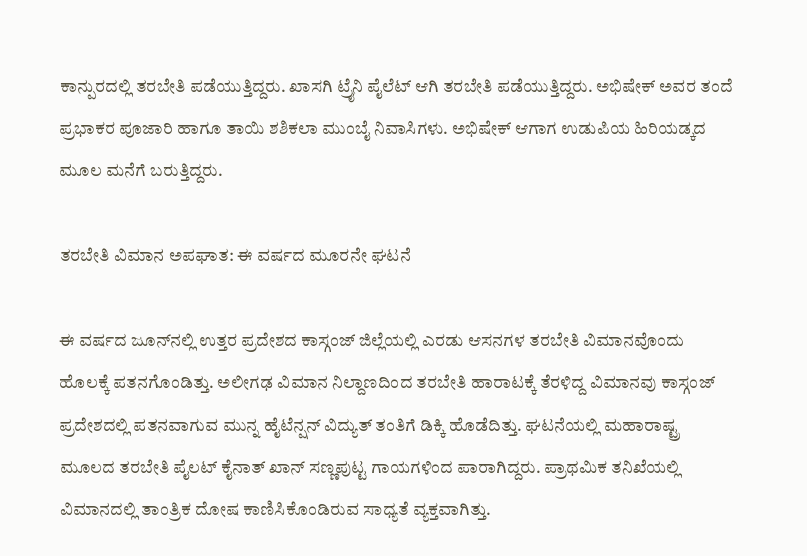ಕಾನ್ಪುರದಲ್ಲಿ ತರಬೇತಿ ಪಡೆಯುತ್ತಿದ್ದರು. ಖಾಸಗಿ ಟ್ರೈನಿ ಪೈಲೆಟ್ ಆಗಿ ತರಬೇತಿ ಪಡೆಯುತ್ತಿದ್ದರು. ಅಭಿಷೇಕ್ ಅವರ ತಂದೆ ಪ್ರಭಾಕರ ಪೂಜಾರಿ ಹಾಗೂ ತಾಯಿ ಶಶಿಕಲಾ ಮುಂಬೈ ನಿವಾಸಿಗಳು. ಅಭಿಷೇಕ್ ಆಗಾಗ ಉಡುಪಿಯ ಹಿರಿಯಡ್ಕದ ಮೂಲ ಮನೆಗೆ ಬರುತ್ತಿದ್ದರು.

ತರಬೇತಿ ವಿಮಾನ ಅಪಘಾತ: ಈ ವರ್ಷದ ಮೂರನೇ ಘಟನೆ

ಈ ವರ್ಷದ ಜೂನ್‌ನಲ್ಲಿ ಉತ್ತರ ಪ್ರದೇಶದ ಕಾಸ್ಗಂಜ್ ಜಿಲ್ಲೆಯಲ್ಲಿ ಎರಡು ಆಸನಗಳ ತರಬೇತಿ ವಿಮಾನವೊಂದು ಹೊಲಕ್ಕೆ ಪತನಗೊಂಡಿತ್ತು. ಅಲೀಗಢ ವಿಮಾನ ನಿಲ್ದಾಣದಿಂದ ತರಬೇತಿ ಹಾರಾಟಕ್ಕೆ ತೆರಳಿದ್ದ ವಿಮಾನವು ಕಾಸ್ಗಂಜ್ ಪ್ರದೇಶದಲ್ಲಿ ಪತನವಾಗುವ ಮುನ್ನ ಹೈಟೆನ್ಷನ್ ವಿದ್ಯುತ್ ತಂತಿಗೆ ಡಿಕ್ಕಿ ಹೊಡೆದಿತ್ತು. ಘಟನೆಯಲ್ಲಿ ಮಹಾರಾಷ್ಟ್ರ ಮೂಲದ ತರಬೇತಿ ಪೈಲಟ್ ಕೈನಾತ್ ಖಾನ್ ಸಣ್ಣಪುಟ್ಟ ಗಾಯಗಳಿಂದ ಪಾರಾಗಿದ್ದರು. ಪ್ರಾಥಮಿಕ ತನಿಖೆಯಲ್ಲಿ ವಿಮಾನದಲ್ಲಿ ತಾಂತ್ರಿಕ ದೋಷ ಕಾಣಿಸಿಕೊಂಡಿರುವ ಸಾಧ್ಯತೆ ವ್ಯಕ್ತವಾಗಿತ್ತು.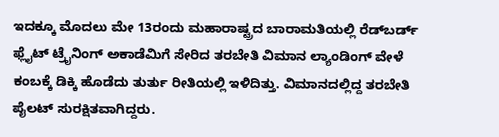ಇದಕ್ಕೂ ಮೊದಲು ಮೇ 13ರಂದು ಮಹಾರಾಷ್ಟ್ರದ ಬಾರಾಮತಿಯಲ್ಲಿ ರೆಡ್‌ಬರ್ಡ್ ಫ್ಲೈಟ್ ಟ್ರೈನಿಂಗ್ ಅಕಾಡೆಮಿಗೆ ಸೇರಿದ ತರಬೇತಿ ವಿಮಾನ ಲ್ಯಾಂಡಿಂಗ್ ವೇಳೆ ಕಂಬಕ್ಕೆ ಡಿಕ್ಕಿ ಹೊಡೆದು ತುರ್ತು ರೀತಿಯಲ್ಲಿ ಇಳಿದಿತ್ತು. ವಿಮಾನದಲ್ಲಿದ್ದ ತರಬೇತಿ ಪೈಲಟ್ ಸುರಕ್ಷಿತವಾಗಿದ್ದರು.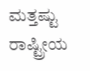ಮತ್ತಷ್ಟು ರಾಷ್ಟ್ರೀಯ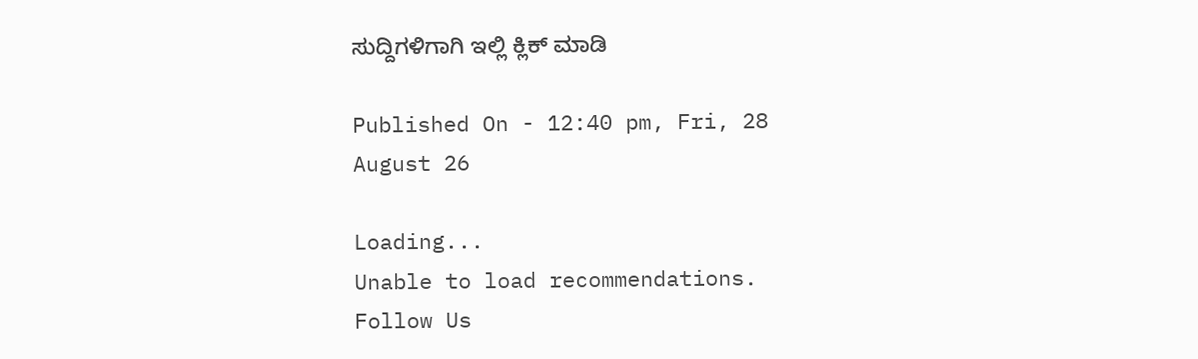ಸುದ್ದಿಗಳಿಗಾಗಿ ಇಲ್ಲಿ ಕ್ಲಿಕ್ ಮಾಡಿ

Published On - 12:40 pm, Fri, 28 August 26

Loading...
Unable to load recommendations.
Follow Us